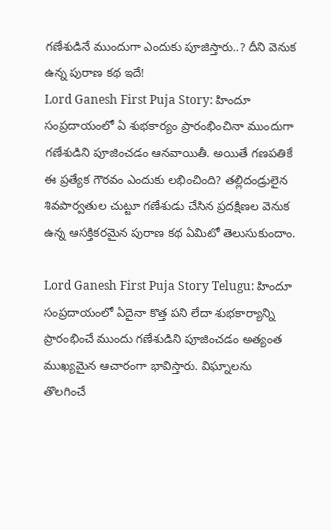గణేశుడినే ముందుగా ఎందుకు పూజిస్తారు..? దీని వెనుక ఉన్న పురాణ కథ ఇదే!
Lord Ganesh First Puja Story: హిందూ సంప్రదాయంలో ఏ శుభకార్యం ప్రారంభించినా ముందుగా గణేశుడిని పూజించడం ఆనవాయితీ. అయితే గణపతికే ఈ ప్రత్యేక గౌరవం ఎందుకు లభించింది? తల్లిదండ్రులైన శివపార్వతుల చుట్టూ గణేశుడు చేసిన ప్రదక్షిణల వెనుక ఉన్న ఆసక్తికరమైన పురాణ కథ ఏమిటో తెలుసుకుందాం.

Lord Ganesh First Puja Story Telugu: హిందూ సంప్రదాయంలో ఏదైనా కొత్త పని లేదా శుభకార్యాన్ని ప్రారంభించే ముందు గణేశుడిని పూజించడం అత్యంత ముఖ్యమైన ఆచారంగా భావిస్తారు. విఘ్నాలను తొలగించే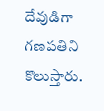దేవుడిగా గణపతిని కొలుస్తారు.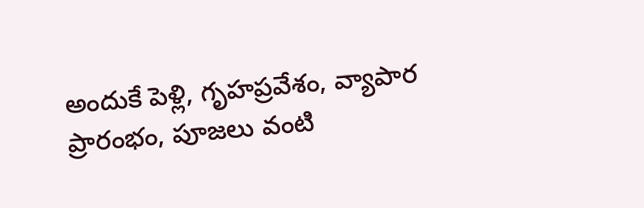అందుకే పెళ్లి, గృహప్రవేశం, వ్యాపార ప్రారంభం, పూజలు వంటి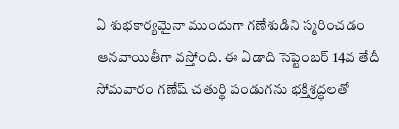ఏ శుభకార్యమైనా ముందుగా గణేశుడిని స్మరించడం ఆనవాయితీగా వస్తోంది. ఈ ఏడాది సెప్టెంబర్ 14వ తేదీ సోమవారం గణేష్ చతుర్థి పండుగను భక్తిశ్రద్ధలతో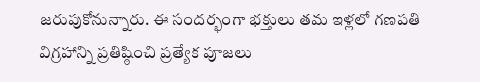జరుపుకోనున్నారు. ఈ సందర్భంగా భక్తులు తమ ఇళ్లలో గణపతి విగ్రహాన్ని ప్రతిష్ఠించి ప్రత్యేక పూజలు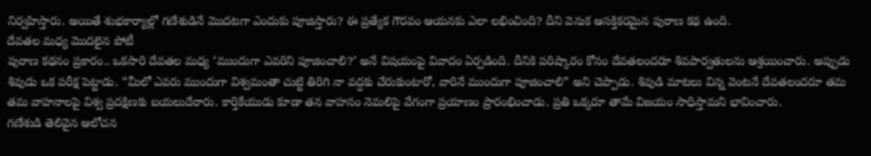నిర్వహిస్తారు. అయితే శుభకార్యాల్లో గణేశుడినే మొదటగా ఎందుకు పూజిస్తారు? ఈ ప్రత్యేక గౌరవం ఆయనకు ఎలా లభించింది? దీని వెనుక ఆసక్తికరమైన పురాణ కథ ఉంది.
దేవతల మధ్య మొదలైన పోటీ
పురాణ కథనం ప్రకారం.. ఒకసారి దేవతల మధ్య ‘ముందుగా ఎవరిని పూజించాలి?’ అనే విషయంపై వివాదం ఏర్పడింది. దీనికి పరిష్కారం కోసం దేవతలందరూ శివపార్వతులను ఆశ్రయించారు. అప్పుడు శివుడు ఒక పరీక్ష పెట్టాడు. “మీలో ఎవరు ముందుగా విశ్వమంతా చుట్టి తిరిగి నా వద్దకు చేరుకుంటారో, వారినే ముందుగా పూజించాలి” అని చెప్పాడు. శివుడి మాటలు విన్న వెంటనే దేవతలందరూ తమ తమ వాహనాలపై విశ్వ ప్రదక్షిణకు బయలుదేరారు. కార్తికేయుడు కూడా తన వాహనం నెమలిపై వేగంగా ప్రయాణం ప్రారంభించాడు. ప్రతి ఒక్కరూ తామే విజయం సాధిస్తామని భావించారు.
గణేశుడి తెలివైన ఆలోచన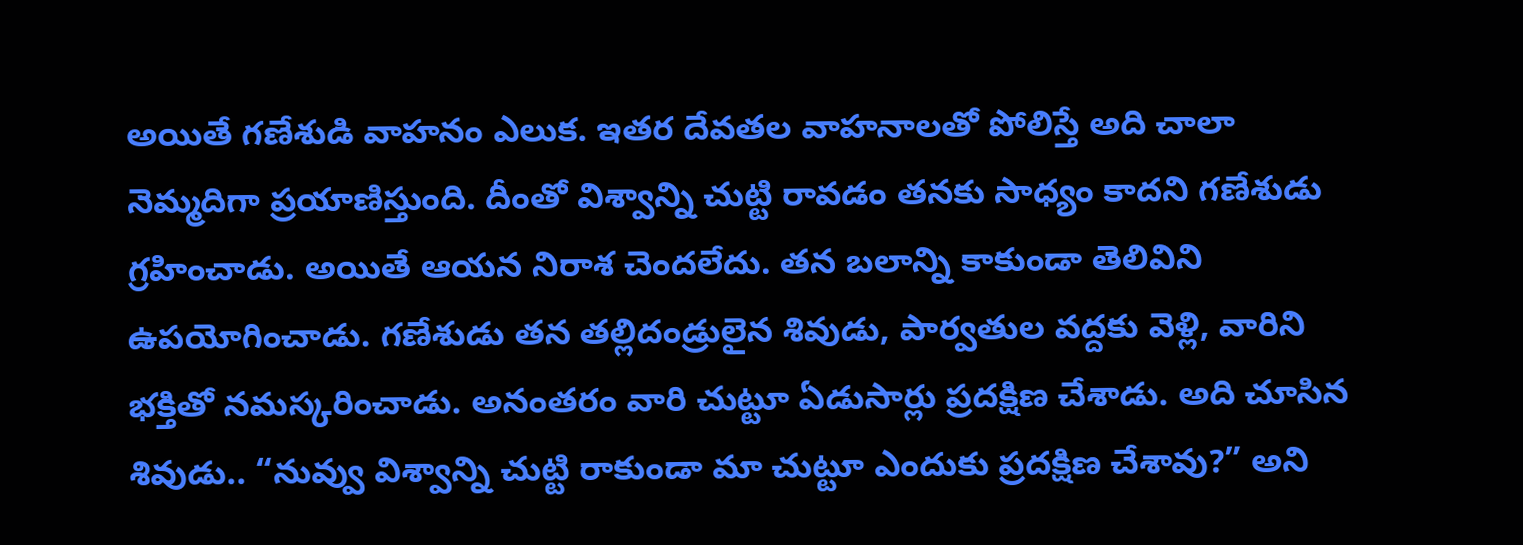అయితే గణేశుడి వాహనం ఎలుక. ఇతర దేవతల వాహనాలతో పోలిస్తే అది చాలా నెమ్మదిగా ప్రయాణిస్తుంది. దీంతో విశ్వాన్ని చుట్టి రావడం తనకు సాధ్యం కాదని గణేశుడు గ్రహించాడు. అయితే ఆయన నిరాశ చెందలేదు. తన బలాన్ని కాకుండా తెలివిని ఉపయోగించాడు. గణేశుడు తన తల్లిదండ్రులైన శివుడు, పార్వతుల వద్దకు వెళ్లి, వారిని భక్తితో నమస్కరించాడు. అనంతరం వారి చుట్టూ ఏడుసార్లు ప్రదక్షిణ చేశాడు. అది చూసిన శివుడు.. “నువ్వు విశ్వాన్ని చుట్టి రాకుండా మా చుట్టూ ఎందుకు ప్రదక్షిణ చేశావు?” అని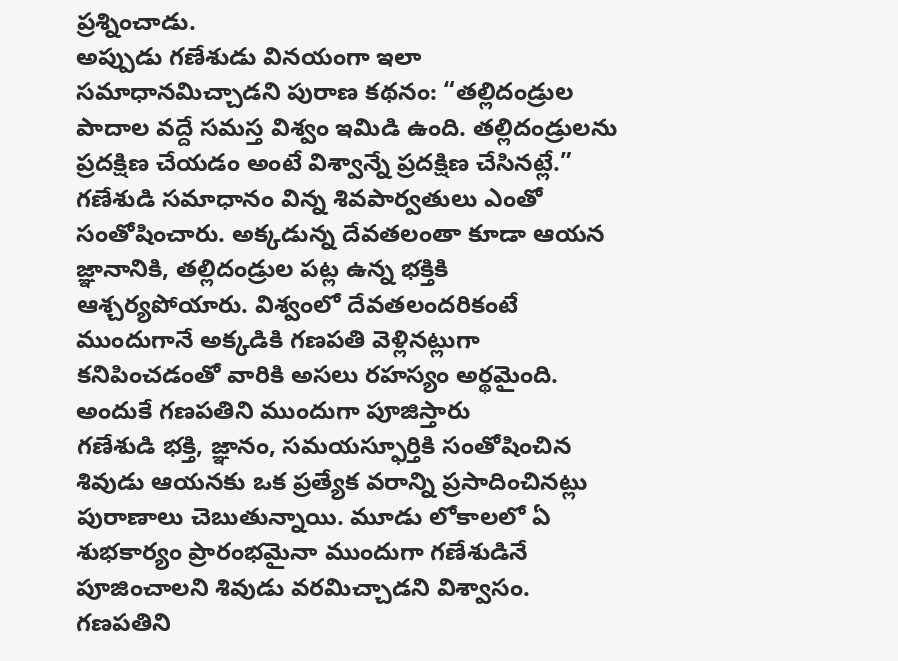ప్రశ్నించాడు.
అప్పుడు గణేశుడు వినయంగా ఇలా సమాధానమిచ్చాడని పురాణ కథనం: “తల్లిదండ్రుల పాదాల వద్దే సమస్త విశ్వం ఇమిడి ఉంది. తల్లిదండ్రులను ప్రదక్షిణ చేయడం అంటే విశ్వాన్నే ప్రదక్షిణ చేసినట్లే.” గణేశుడి సమాధానం విన్న శివపార్వతులు ఎంతో సంతోషించారు. అక్కడున్న దేవతలంతా కూడా ఆయన జ్ఞానానికి, తల్లిదండ్రుల పట్ల ఉన్న భక్తికి ఆశ్చర్యపోయారు. విశ్వంలో దేవతలందరికంటే ముందుగానే అక్కడికి గణపతి వెళ్లినట్లుగా కనిపించడంతో వారికి అసలు రహస్యం అర్థమైంది.
అందుకే గణపతిని ముందుగా పూజిస్తారు
గణేశుడి భక్తి, జ్ఞానం, సమయస్ఫూర్తికి సంతోషించిన శివుడు ఆయనకు ఒక ప్రత్యేక వరాన్ని ప్రసాదించినట్లు పురాణాలు చెబుతున్నాయి. మూడు లోకాలలో ఏ శుభకార్యం ప్రారంభమైనా ముందుగా గణేశుడినే పూజించాలని శివుడు వరమిచ్చాడని విశ్వాసం. గణపతిని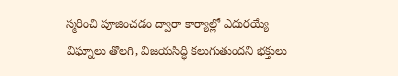స్మరించి పూజించడం ద్వారా కార్యాల్లో ఎదురయ్యే విఘ్నాలు తొలగి, విజయసిద్ధి కలుగుతుందని భక్తులు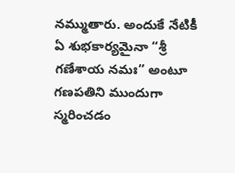నమ్ముతారు. అందుకే నేటికీ ఏ శుభకార్యమైనా “శ్రీ గణేశాయ నమః” అంటూ గణపతిని ముందుగా స్మరించడం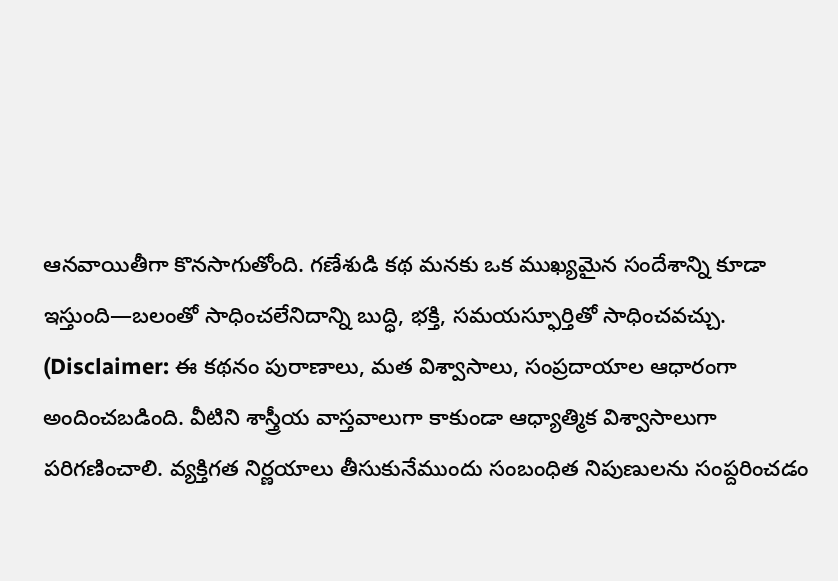ఆనవాయితీగా కొనసాగుతోంది. గణేశుడి కథ మనకు ఒక ముఖ్యమైన సందేశాన్ని కూడా ఇస్తుంది—బలంతో సాధించలేనిదాన్ని బుద్ధి, భక్తి, సమయస్ఫూర్తితో సాధించవచ్చు.
(Disclaimer: ఈ కథనం పురాణాలు, మత విశ్వాసాలు, సంప్రదాయాల ఆధారంగా అందించబడింది. వీటిని శాస్త్రీయ వాస్తవాలుగా కాకుండా ఆధ్యాత్మిక విశ్వాసాలుగా పరిగణించాలి. వ్యక్తిగత నిర్ణయాలు తీసుకునేముందు సంబంధిత నిపుణులను సంప్దరించడం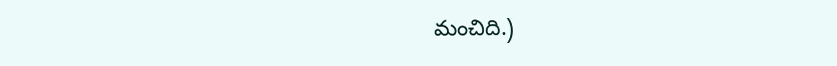మంచిది.)